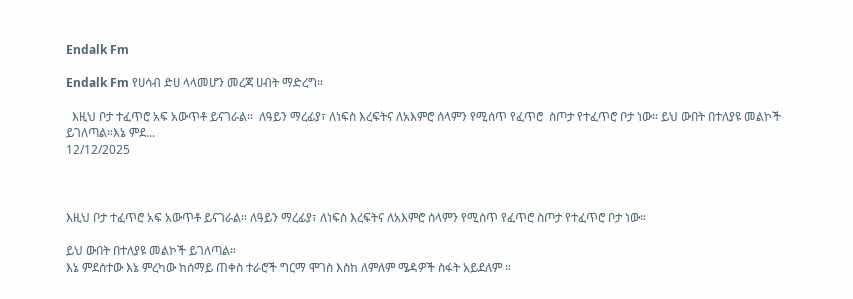Endalk Fm

Endalk Fm የሀሳብ ድሀ ላላመሆን መረጃ ሀብት ማድረግ።

  እዚህ ቦታ ተፈጥሮ አፍ አውጥቶ ይናገራል።  ለዓይን ማረፊያ፣ ለነፍስ እረፍትና ለአእምሮ ሰላምን የሚሰጥ የፈጥሮ  ስጦታ የተፈጥሮ ቦታ ነው። ይህ ውበት በተለያዩ መልኮች ይገለጣል።እኔ ምደ...
12/12/2025



እዚህ ቦታ ተፈጥሮ አፍ አውጥቶ ይናገራል። ለዓይን ማረፊያ፣ ለነፍስ እረፍትና ለአእምሮ ሰላምን የሚሰጥ የፈጥሮ ስጦታ የተፈጥሮ ቦታ ነው።

ይህ ውበት በተለያዩ መልኮች ይገለጣል።
እኔ ምደሰተው እኔ ምረካው ከሰማይ ጠቀስ ተራሮች ግርማ ሞገስ እስከ ለምለም ሜዳዎች ስፋት አይደለም ።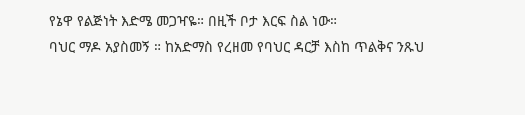የኔዋ የልጅነት እድሜ መጋዣዬ። በዚች ቦታ እርፍ ስል ነው።
ባህር ማዶ አያስመኝ ። ከአድማስ የረዘመ የባህር ዳርቻ እስከ ጥልቅና ንጹህ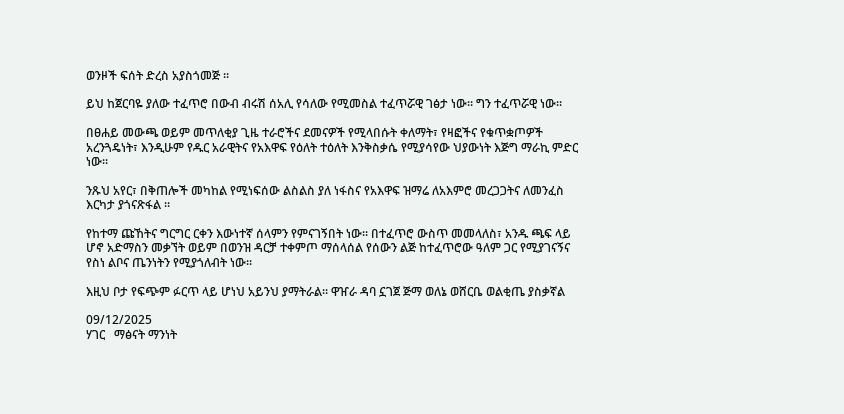ወንዞች ፍሰት ድረስ አያስጎመጅ ።

ይህ ከጀርባዬ ያለው ተፈጥሮ በውብ ብሩሽ ሰአሊ የሳለው የሚመስል ተፈጥሯዊ ገፅታ ነው። ግን ተፈጥሯዊ ነው።

በፀሐይ መውጫ ወይም መጥለቂያ ጊዜ ተራሮችና ደመናዎች የሚላበሱት ቀለማት፣ የዛፎችና የቁጥቋጦዎች አረንጓዴነት፣ እንዲሁም የዱር አራዊትና የአእዋፍ የዕለት ተዕለት እንቅስቃሴ የሚያሳየው ህያውነት እጅግ ማራኪ ምድር ነው።

ንጹህ አየር፣ በቅጠሎች መካከል የሚነፍሰው ልስልስ ያለ ነፋስና የአእዋፍ ዝማሬ ለአእምሮ መረጋጋትና ለመንፈስ እርካታ ያጎናጽፋል ።

የከተማ ጩኸትና ግርግር ርቀን እውነተኛ ሰላምን የምናገኝበት ነው። በተፈጥሮ ውስጥ መመላለስ፣ አንዱ ጫፍ ላይ ሆኖ አድማስን መቃኘት ወይም በወንዝ ዳርቻ ተቀምጦ ማሰላሰል የሰውን ልጅ ከተፈጥሮው ዓለም ጋር የሚያገናኝና የስነ ልቦና ጤንነትን የሚያጎለብት ነው።

እዚህ ቦታ የፍጭም ፉርጥ ላይ ሆነህ አይንህ ያማትራል። ዋዠራ ዳባ ኗገጀ ጅማ ወለኔ ወሸርቤ ወልቂጤ ያስቃኛል

09/12/2025
ሃገር   ማፅናት ማንነት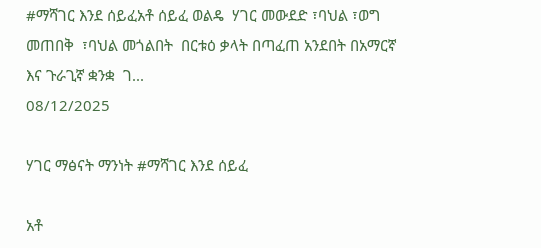#ማሻገር እንደ ሰይፈአቶ ሰይፈ ወልዴ  ሃገር መውደድ ፣ባህል ፣ወግ  መጠበቅ  ፣ባህል መጎልበት  በርቱዕ ቃላት በጣፈጠ አንደበት በአማርኛ እና ጉራጊኛ ቋንቋ  ገ...
08/12/2025

ሃገር ማፅናት ማንነት #ማሻገር እንደ ሰይፈ

አቶ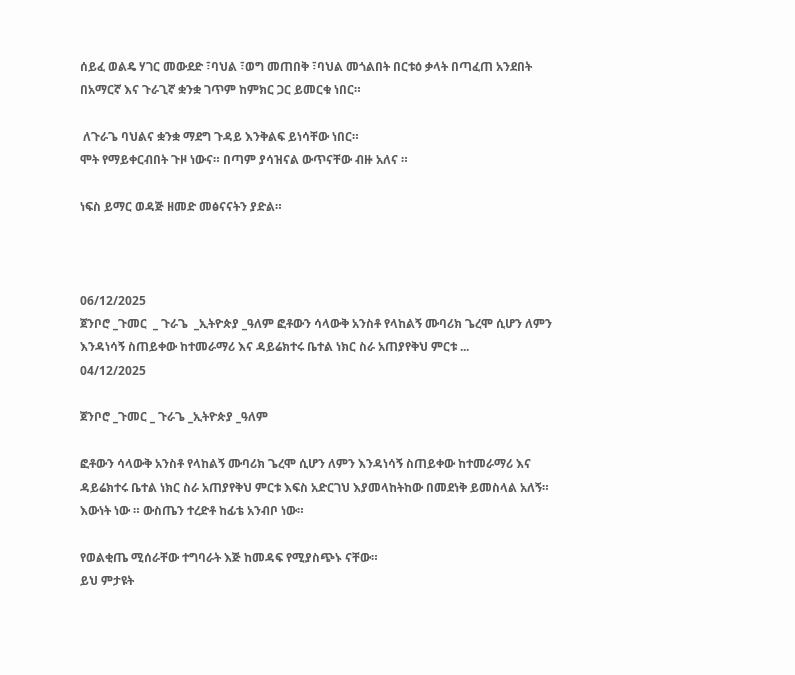ሰይፈ ወልዴ ሃገር መውደድ ፣ባህል ፣ወግ መጠበቅ ፣ባህል መጎልበት በርቱዕ ቃላት በጣፈጠ አንደበት በአማርኛ እና ጉራጊኛ ቋንቋ ገጥም ከምክር ጋር ይመርቁ ነበር።

 ለጉራጌ ባህልና ቋንቋ ማደግ ጉዳይ እንቅልፍ ይነሳቸው ነበር።
ሞት የማይቀርብበት ጉዞ ነውና። በጣም ያሳዝናል ውጥናቸው ብዙ አለና ።

ነፍስ ይማር ወዳጅ ዘመድ መፅናናትን ያድል።



06/12/2025
ጀንቦሮ _ጉመር  _ ጉራጌ  _ኢትዮጵያ _ዓለም ፎቶውን ሳላውቅ አንስቶ የላከልኝ ሙባሪክ ጌረሞ ሲሆን ለምን እንዳነሳኝ ስጠይቀው ከተመራማሪ እና ዳይሬክተሩ ቤተል ነክር ስራ አጠያየቅህ ምርቱ ...
04/12/2025

ጀንቦሮ _ጉመር _ ጉራጌ _ኢትዮጵያ _ዓለም

ፎቶውን ሳላውቅ አንስቶ የላከልኝ ሙባሪክ ጌረሞ ሲሆን ለምን እንዳነሳኝ ስጠይቀው ከተመራማሪ እና ዳይሬክተሩ ቤተል ነክር ስራ አጠያየቅህ ምርቱ እፍስ አድርገህ እያመላከትከው በመደነቅ ይመስላል አለኝ።
እውነት ነው ። ውስጤን ተረድቶ ከፊቴ አንብቦ ነው።

የወልቂጤ ሚሰራቸው ተግባራት እጅ ከመዳፍ የሚያስጭኑ ናቸው።
ይህ ምታዩት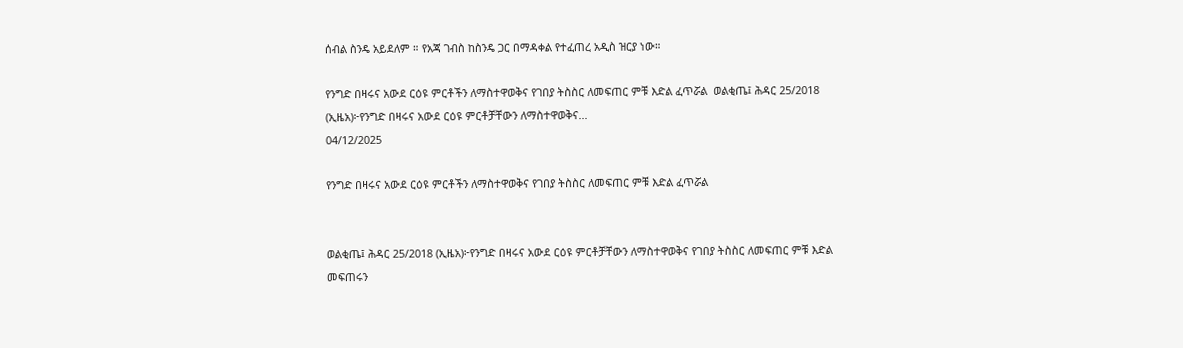ሰብል ስንዴ አይደለም ። የአጃ ገብስ ከስንዴ ጋር በማዳቀል የተፈጠረ አዲስ ዝርያ ነው።

የንግድ በዛሩና አውደ ርዕዩ ምርቶችን ለማስተዋወቅና የገበያ ትስስር ለመፍጠር ምቹ እድል ፈጥሯል  ወልቂጤ፤ ሕዳር 25/2018 (ኢዜአ)፦የንግድ በዛሩና አውደ ርዕዩ ምርቶቻቸውን ለማስተዋወቅና...
04/12/2025

የንግድ በዛሩና አውደ ርዕዩ ምርቶችን ለማስተዋወቅና የገበያ ትስስር ለመፍጠር ምቹ እድል ፈጥሯል


ወልቂጤ፤ ሕዳር 25/2018 (ኢዜአ)፦የንግድ በዛሩና አውደ ርዕዩ ምርቶቻቸውን ለማስተዋወቅና የገበያ ትስስር ለመፍጠር ምቹ እድል መፍጠሩን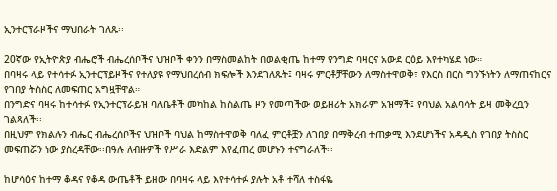ኢንተርፕራዞችና ማህበራት ገለጹ፡፡

20ኛው የኢትዮጵያ ብሔሮች ብሔረሰቦችና ህዝቦች ቀንን በማስመልከት በወልቂጤ ከተማ የንግድ ባዛርና አውደ ርዕይ እየተካሄደ ነው።
በባዛሩ ላይ የተሳተፉ ኢንተርፕይዞችና የተለያዩ የማህበረሰብ ክፍሎች እንደገለጹት፤ ባዛሩ ምርቶቻቸውን ለማስተዋወቅ፣ የእርስ በርስ ግንኙነትን ለማጠናከርና የገበያ ትስስር ለመፍጠር አግዟቸዋል።
በንግድና ባዛሩ ከተሳተፉ የኢንተርፕራይዝ ባለቤቶች መካከል ከስልጤ ዞን የመጣችው ወይዘሪት አክራም አዝማች፤ የባህል አልባሳት ይዛ መቅረቧን ገልጻለች፡፡
በዚህም የክልሉን ብሔር ብሔረሰቦችና ህዝቦች ባህል ከማስተዋወቅ ባለፈ ምርቶቿን ለገበያ በማቅረብ ተጠቃሚ እንደሆነችና አዳዲስ የገበያ ትስስር መፍጠሯን ነው ያስረዳቸው፡፡በዓሉ ለብዙዎች የሥራ እድልም እየፈጠረ መሆኑን ተናግራለች፡፡

ከሆሳዕና ከተማ ቆዳና የቆዳ ውጤቶች ይዘው በባዛሩ ላይ እየተሳተፉ ያሉት አቶ ተሻለ ተስፋዬ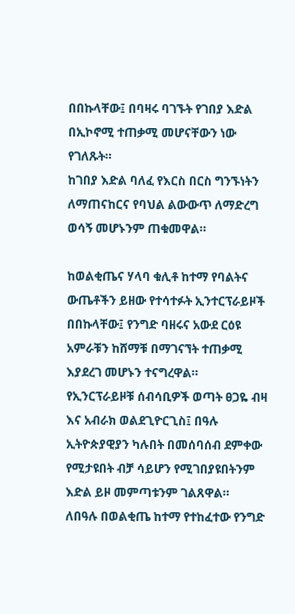በበኩላቸው፤ በባዛሩ ባገኙት የገበያ እድል በኢኮኖሚ ተጠቃሚ መሆናቸውን ነው የገለጹት።
ከገበያ እድል ባለፈ የእርስ በርስ ግንኙነትን ለማጠናከርና የባህል ልውውጥ ለማድረግ ወሳኝ መሆኑንም ጠቁመዋል።

ከወልቂጤና ሃላባ ቁሊቶ ከተማ የባልትና ውጤቶችን ይዘው የተሳተፉት ኢንተርፕራይዞች በበኩላቸው፤ የንግድ ባዘሩና አውደ ርዕዩ አምራቹን ከሸማቹ በማገናኘት ተጠቃሚ እያደረገ መሆኑን ተናግረዋል።
የኢንርፕራይዞቹ ሰብሳቢዎች ወጣት ፀጋዬ ብዛ እና አብራክ ወልደጊዮርጊስ፤ በዓሉ ኢትዮጵያዊያን ካሉበት በመሰባሰብ ደምቀው የሚታዩበት ብቻ ሳይሆን የሚገበያዩበትንም እድል ይዞ መምጣቱንም ገልጸዋል።
ለበዓሉ በወልቂጤ ከተማ የተከፈተው የንግድ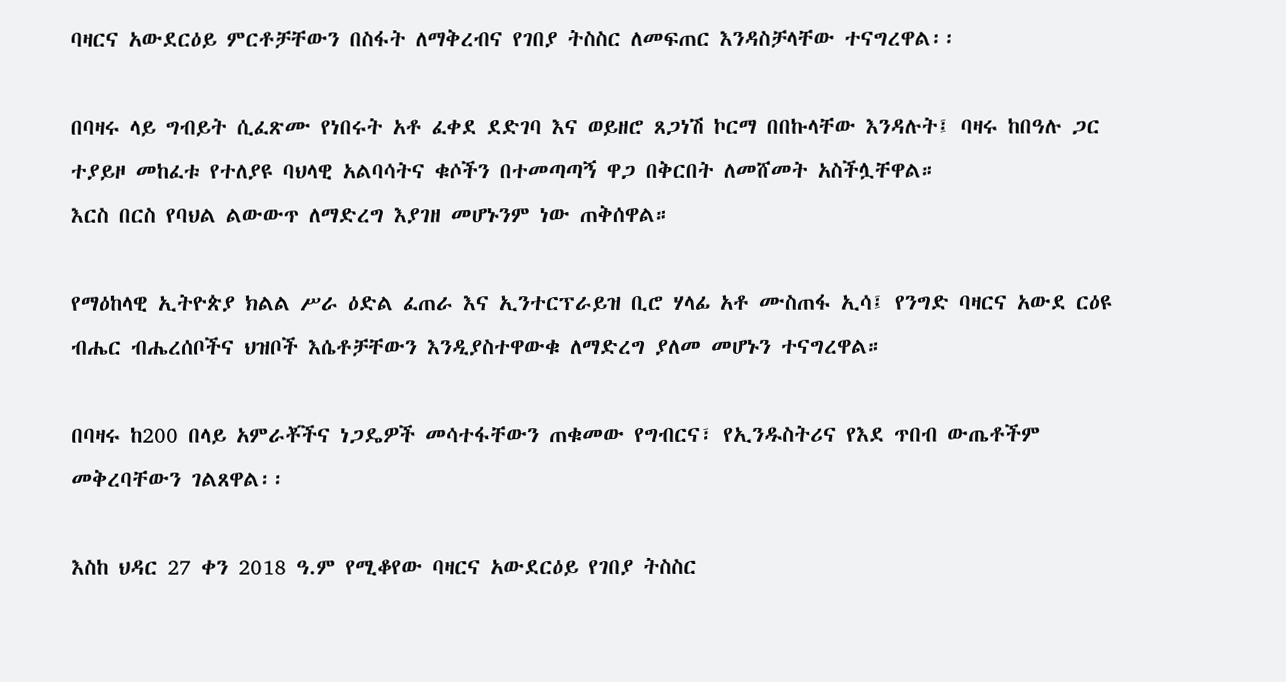ባዛርና አውደርዕይ ምርቶቻቸውን በስፋት ለማቅረብና የገበያ ትስስር ለመፍጠር እንዳስቻላቸው ተናግረዋል፡፡

በባዛሩ ላይ ግብይት ሲፈጽሙ የነበሩት አቶ ፈቀደ ደድገባ እና ወይዘሮ ጸጋነሽ ኮርማ በበኩላቸው እንዳሉት፤ ባዛሩ ከበዓሉ ጋር ተያይዞ መከፈቱ የተለያዩ ባህላዊ አልባሳትና ቁሶችን በተመጣጣኝ ዋጋ በቅርበት ለመሸመት አስችሏቸዋል።
እርስ በርስ የባህል ልውውጥ ለማድረግ እያገዘ መሆኑንም ነው ጠቅሰዋል።

የማዕከላዊ ኢትዮጵያ ክልል ሥራ ዕድል ፈጠራ እና ኢንተርፕራይዝ ቢሮ ሃላፊ አቶ ሙስጠፋ ኢሳ፤ የንግድ ባዛርና አውደ ርዕዩ ብሔር ብሔረሰቦችና ህዝቦች እሴቶቻቸውን እንዲያስተዋውቁ ለማድረግ ያለመ መሆኑን ተናግረዋል።

በባዛሩ ከ200 በላይ አምራቾችና ነጋዴዎች መሳተፋቸውን ጠቁመው የግብርና፣ የኢንዱስትሪና የእደ ጥበብ ውጤቶችም መቅረባቸውን ገልጸዋል፡፡

እስከ ህዳር 27 ቀን 2018 ዓ.ም የሚቆየው ባዛርና አውደርዕይ የገበያ ትስስር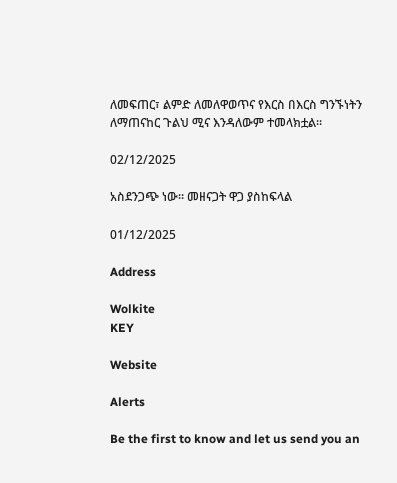ለመፍጠር፣ ልምድ ለመለዋወጥና የእርስ በእርስ ግንኙነትን ለማጠናከር ጉልህ ሚና እንዳለውም ተመላክቷል።

02/12/2025

አስደንጋጭ ነው። መዘናጋት ዋጋ ያስከፍላል

01/12/2025

Address

Wolkite
KEY

Website

Alerts

Be the first to know and let us send you an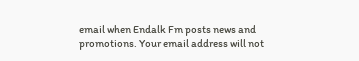email when Endalk Fm posts news and promotions. Your email address will not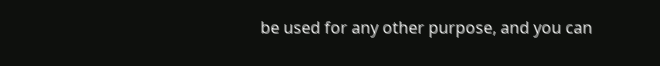be used for any other purpose, and you can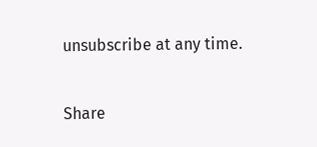unsubscribe at any time.

Share